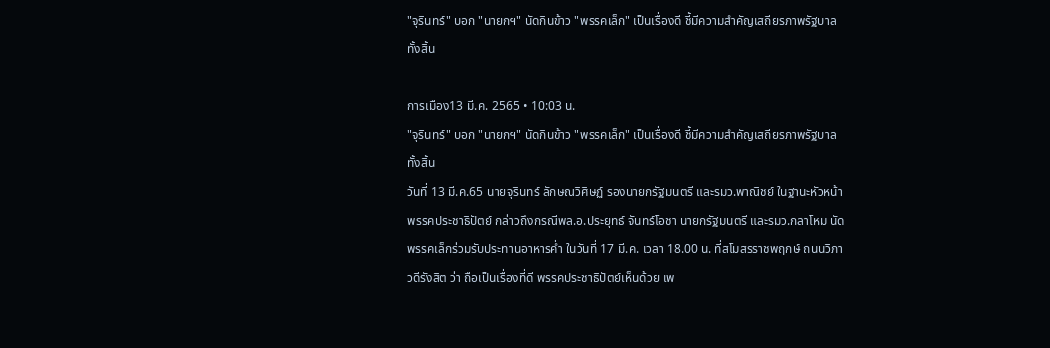"จุรินทร์" บอก "นายกฯ" นัดกินข้าว "พรรคเล็ก" เป็นเรื่องดี ชี้มีความสำคัญเสถียรภาพรัฐบาลทั้งสิ้น

การเมือง13 มี.ค. 2565 • 10:03 น.
"จุรินทร์" บอก "นายกฯ" นัดกินข้าว "พรรคเล็ก" เป็นเรื่องดี ชี้มีความสำคัญเสถียรภาพรัฐบาลทั้งสิ้น
วันที่ 13 มี.ค.65 นายจุรินทร์ ลักษณวิศิษฏ์ รองนายกรัฐมนตรี และรมว.พาณิชย์ ในฐานะหัวหน้าพรรคประชาธิปัตย์ กล่าวถึงกรณีพล.อ.ประยุทธ์ จันทร์โอชา นายกรัฐมนตรี และรมว.กลาโหม นัดพรรคเล็กร่วมรับประทานอาหารค่ำ ในวันที่ 17 มี.ค. เวลา 18.00 น. ที่สโมสรราชพฤกษ์ ถนนวิภาวดีรังสิต ว่า ถือเป็นเรื่องที่ดี พรรคประชาธิปัตย์เห็นด้วย เพ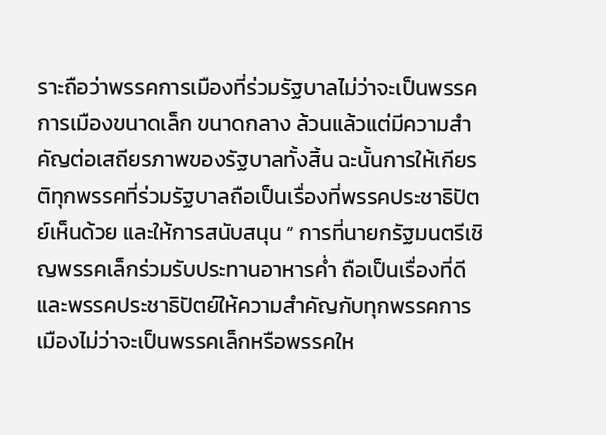ราะถือว่าพรรคการเมืองที่ร่วมรัฐบาลไม่ว่าจะเป็นพรรคการเมืองขนาดเล็ก ขนาดกลาง ล้วนแล้วแต่มีความสำคัญต่อเสถียรภาพของรัฐบาลทั้งสิ้น ฉะนั้นการให้เกียรติทุกพรรคที่ร่วมรัฐบาลถือเป็นเรื่องที่พรรคประชาธิปัตย์เห็นด้วย และให้การสนับสนุน “ การที่นายกรัฐมนตรีเชิญพรรคเล็กร่วมรับประทานอาหารค่ำ ถือเป็นเรื่องที่ดี และพรรคประชาธิปัตย์ให้ความสำคัญกับทุกพรรคการเมืองไม่ว่าจะเป็นพรรคเล็กหรือพรรคให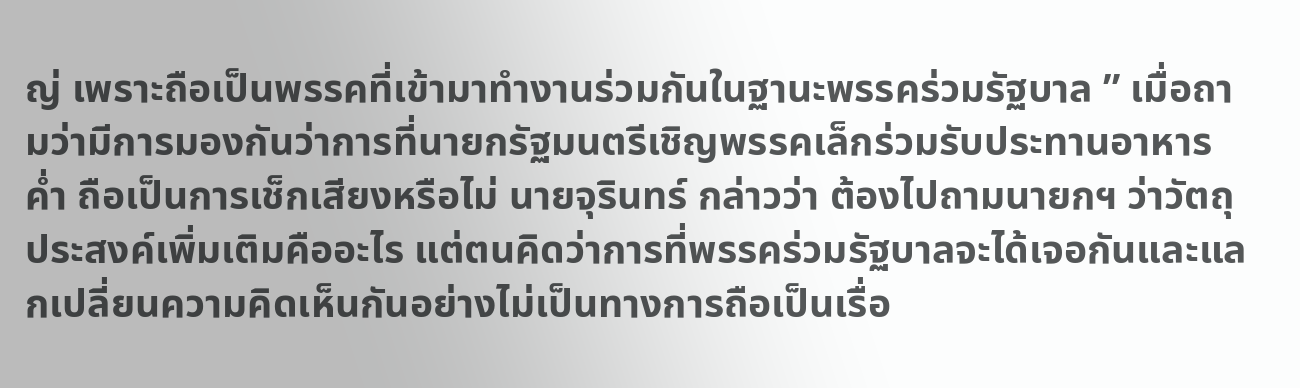ญ่ เพราะถือเป็นพรรคที่เข้ามาทำงานร่วมกันในฐานะพรรคร่วมรัฐบาล ” เมื่อถามว่ามีการมองกันว่าการที่นายกรัฐมนตรีเชิญพรรคเล็กร่วมรับประทานอาหารค่ำ ถือเป็นการเช็กเสียงหรือไม่ นายจุรินทร์ กล่าวว่า ต้องไปถามนายกฯ ว่าวัตถุประสงค์เพิ่มเติมคืออะไร แต่ตนคิดว่าการที่พรรคร่วมรัฐบาลจะได้เจอกันและแลกเปลี่ยนความคิดเห็นกันอย่างไม่เป็นทางการถือเป็นเรื่อ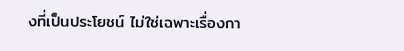งที่เป็นประโยชน์ ไม่ใช่เฉพาะเรื่องกา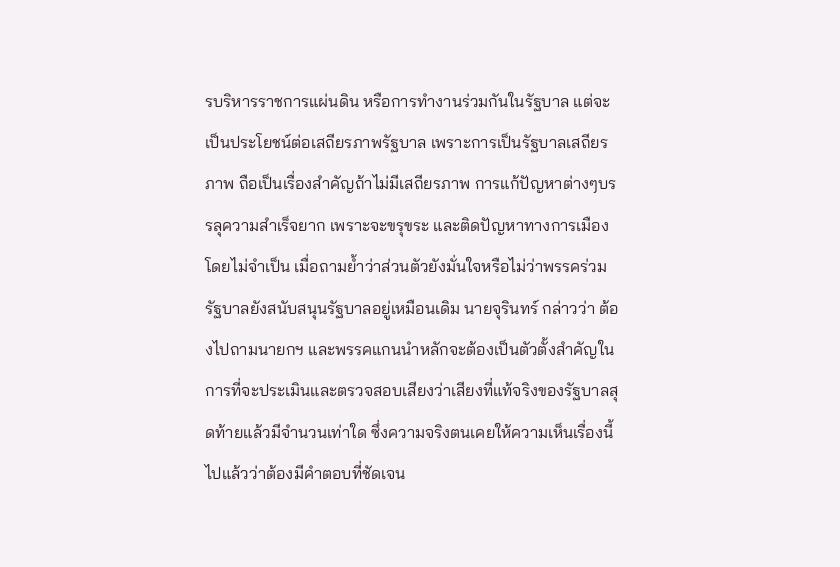รบริหารราชการแผ่นดิน หรือการทำงานร่วมกันในรัฐบาล แต่จะเป็นประโยชน์ต่อเสถียรภาพรัฐบาล เพราะการเป็นรัฐบาลเสถียรภาพ ถือเป็นเรื่องสำคัญถ้าไม่มีเสถียรภาพ การแก้ปัญหาต่างๆบรรลุความสำเร็จยาก เพราะจะขรุขระ และติดปัญหาทางการเมืองโดยไม่จำเป็น เมื่อถามย้ำว่าส่วนตัวยังมั่นใจหรือไม่ว่าพรรคร่วมรัฐบาลยังสนับสนุนรัฐบาลอยู่เหมือนเดิม นายจุรินทร์ กล่าวว่า ต้องไปถามนายกฯ และพรรคแกนนำหลักจะต้องเป็นตัวตั้งสำคัญในการที่จะประเมินและตรวจสอบเสียงว่าเสียงที่แท้จริงของรัฐบาลสุดท้ายแล้วมีจำนวนเท่าใด ซึ่งความจริงตนเคยให้ความเห็นเรื่องนี้ไปแล้วว่าต้องมีคำตอบที่ชัดเจน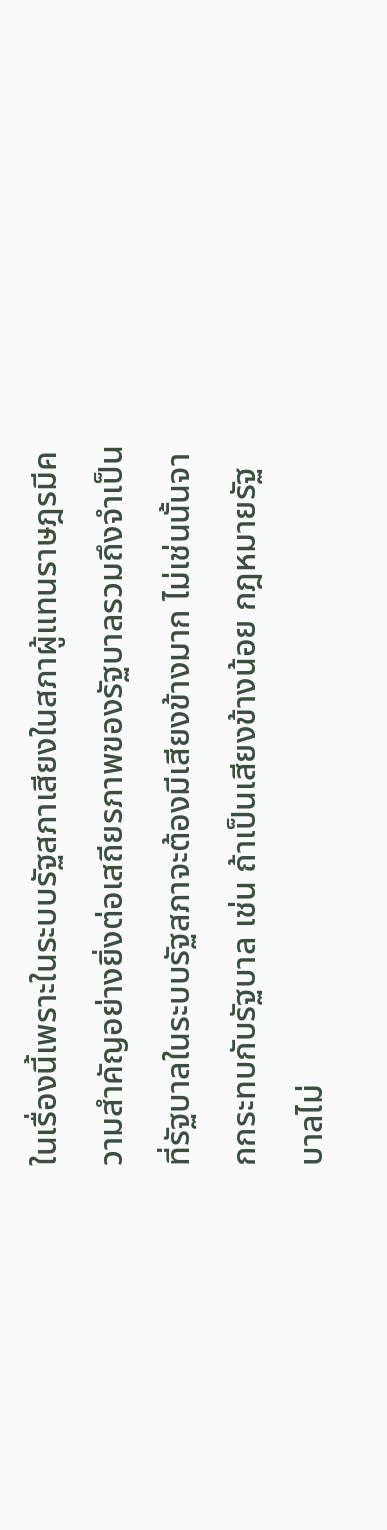ในเรื่องนี้เพราะในระบบรัฐสภาเสียงในสภาผู้แทนราษฎรมีความสำคัญอย่างยิ่งต่อเสถียรภาพของรัฐบาลรวมถึงจำเป็นที่รัฐบาลในระบบรัฐสภาจะต้องมีเสียงข้างมาก ไม่เช่นนั้นจากกระทบกับรัฐบาล เช่น ถ้าเป็นเสียงข้างน้อย กฎหมายรัฐบาลไม่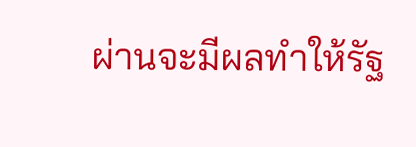ผ่านจะมีผลทำให้รัฐ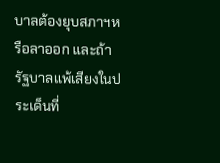บาลต้องยุบสภาฯหรือลาออก และถ้ารัฐบาลแพ้เสียงในประเด็นที่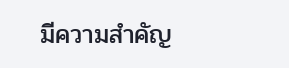มีความสำคัญ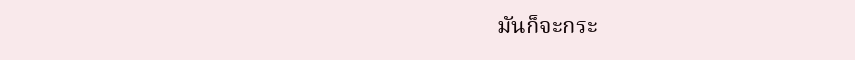มันก็จะกระ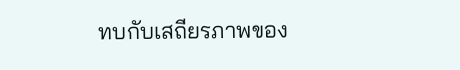ทบกับเสถียรภาพของ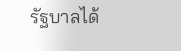รัฐบาลได้